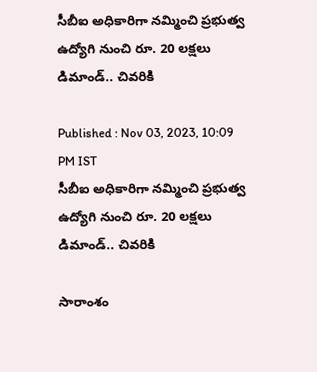సీబీఐ అధికారిగా నమ్మించి ప్రభుత్వ ఉద్యోగి నుంచి రూ. 20 లక్షలు డిమాండ్.. చివరికి

Published : Nov 03, 2023, 10:09 PM IST
సీబీఐ అధికారిగా నమ్మించి ప్రభుత్వ ఉద్యోగి నుంచి రూ. 20 లక్షలు డిమాండ్.. చివరికి

సారాంశం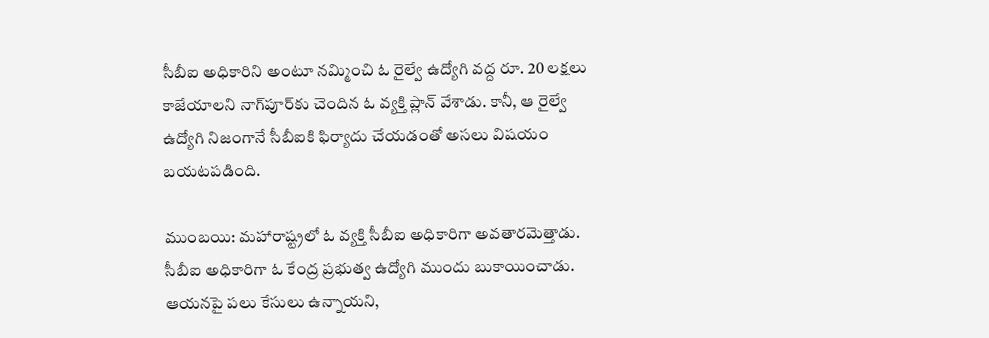సీబీఐ అధికారిని అంటూ నమ్మించి ఓ రైల్వే ఉద్యోగి వద్ద రూ. 20 లక్షలు కాజేయాలని నాగ్‌పూర్‌కు చెందిన ఓ వ్యక్తి ప్లాన్ వేశాడు. కానీ, ఆ రైల్వే ఉద్యోగి నిజంగానే సీబీఐకి ఫిర్యాదు చేయడంతో అసలు విషయం బయటపడింది.

ముంబయి: మహారాష్ట్రలో ఓ వ్యక్తి సీబీఐ అధికారిగా అవతారమెత్తాడు. సీబీఐ అధికారిగా ఓ కేంద్ర ప్రభుత్వ ఉద్యోగి ముందు బుకాయించాడు. ఆయనపై పలు కేసులు ఉన్నాయని,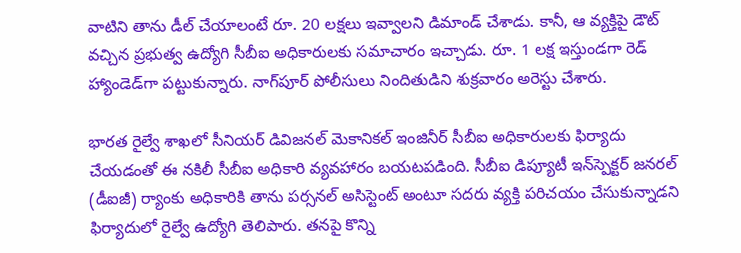వాటిని తాను డీల్ చేయాలంటే రూ. 20 లక్షలు ఇవ్వాలని డిమాండ్ చేశాడు. కానీ, ఆ వ్యక్తిపై డౌట్ వచ్చిన ప్రభుత్వ ఉద్యోగి సీబీఐ అధికారులకు సమాచారం ఇచ్చాడు. రూ. 1 లక్ష ఇస్తుండగా రెడ్ హ్యాండెడ్‌గా పట్టుకున్నారు. నాగ్‌పూర్ పోలీసులు నిందితుడిని శుక్రవారం అరెస్టు చేశారు.

భారత రైల్వే శాఖలో సీనియర్ డివిజనల్ మెకానికల్ ఇంజినీర్‌ సీబీఐ అధికారులకు ఫిర్యాదు చేయడంతో ఈ నకిలీ సీబీఐ అధికారి వ్యవహారం బయటపడింది. సీబీఐ డిప్యూటీ ఇన్‌‌స్పెక్టర్ జనరల్ (డీఐజీ) ర్యాంకు అధికారికి తాను పర్సనల్ అసిస్టెంట్ అంటూ సదరు వ్యక్తి పరిచయం చేసుకున్నాడని ఫిర్యాదులో రైల్వే ఉద్యోగి తెలిపారు. తనపై కొన్ని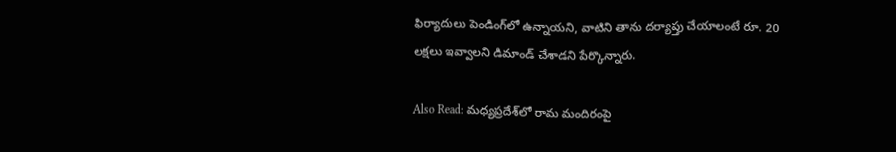ఫిర్యాదులు పెండింగ్‌లో ఉన్నాయని, వాటిని తాను దర్యాప్తు చేయాలంటే రూ. 20 లక్షలు ఇవ్వాలని డిమాండ్ చేశాడని పేర్కొన్నారు.

Also Read: మధ్యప్రదేశ్‌లో రామ మందిరంపై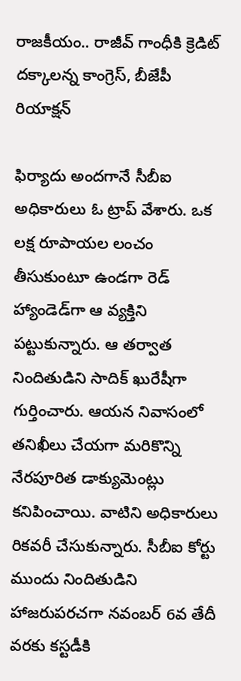రాజకీయం.. రాజీవ్ గాంధీకి క్రెడిట్ దక్కాలన్న కాంగ్రెస్, బీజేపీ రియాక్షన్

ఫిర్యాదు అందగానే సీబీఐ అధికారులు ఓ ట్రాప్ వేశారు. ఒక లక్ష రూపాయల లంచం తీసుకుంటూ ఉండగా రెడ్ హ్యాండెడ్‌గా ఆ వ్యక్తిని పట్టుకున్నారు. ఆ తర్వాత నిందితుడిని సాదిక్ ఖురేషీగా గుర్తించారు. ఆయన నివాసంలో తనిఖీలు చేయగా మరికొన్ని నేరపూరిత డాక్యుమెంట్లు కనిపించాయి. వాటిని అధికారులు రికవరీ చేసుకున్నారు. సీబీఐ కోర్టు ముందు నిందితుడిని హాజరుపరచగా నవంబర్ 6వ తేదీ వరకు కస్టడీకి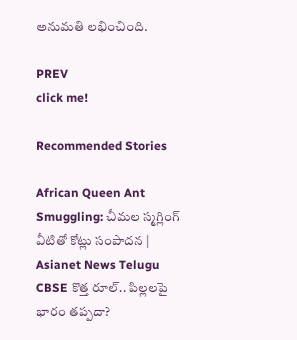అనుమతి లభించింది.

PREV
click me!

Recommended Stories

African Queen Ant Smuggling: చీమల స్మగ్లింగ్ వీటితో కోట్లు సంపాదన | Asianet News Telugu
CBSE కొత్త రూల్.. పిల్లలపై భారం తప్పదా?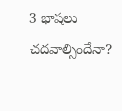3 భాషలు చదవాల్సిందేనా?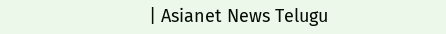| Asianet News Telugu